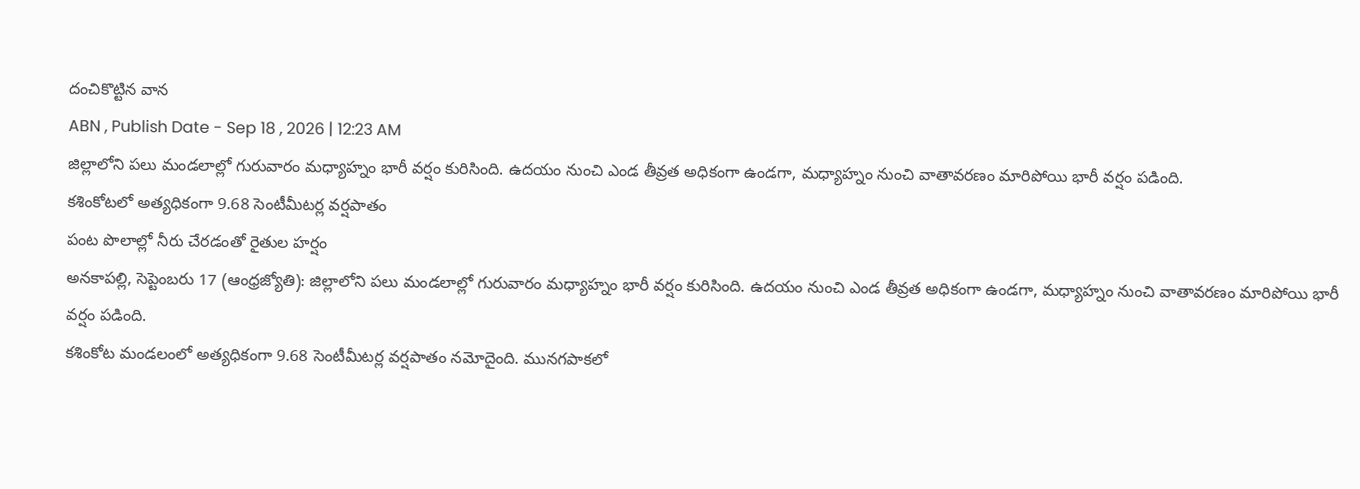దంచికొట్టిన వాన
ABN , Publish Date - Sep 18 , 2026 | 12:23 AM
జిల్లాలోని పలు మండలాల్లో గురువారం మధ్యాహ్నం భారీ వర్షం కురిసింది. ఉదయం నుంచి ఎండ తీవ్రత అధికంగా ఉండగా, మధ్యాహ్నం నుంచి వాతావరణం మారిపోయి భారీ వర్షం పడింది.
కశింకోటలో అత్యధికంగా 9.68 సెంటీమీటర్ల వర్షపాతం
పంట పొలాల్లో నీరు చేరడంతో రైతుల హర్షం
అనకాపల్లి, సెప్టెంబరు 17 (ఆంధ్రజ్యోతి): జిల్లాలోని పలు మండలాల్లో గురువారం మధ్యాహ్నం భారీ వర్షం కురిసింది. ఉదయం నుంచి ఎండ తీవ్రత అధికంగా ఉండగా, మధ్యాహ్నం నుంచి వాతావరణం మారిపోయి భారీ వర్షం పడింది.
కశింకోట మండలంలో అత్యధికంగా 9.68 సెంటీమీటర్ల వర్షపాతం నమోదైంది. మునగపాకలో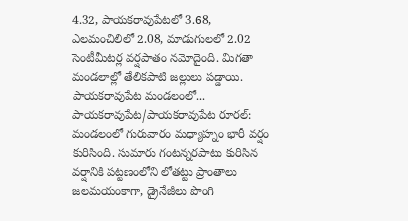4.32, పాయకరావుపేటలో 3.68, ఎలమంచిలిలో 2.08, మాడుగులలో 2.02 సెంటీమీటర్ల వర్షపాతం నమోదైంది. మిగతా మండలాల్లో తేలికపాటి జల్లులు పడ్డాయి.
పాయకరావుపేట మండలంలో...
పాయకరావుపేట/పాయకరావుపేట రూరల్: మండలంలో గురువారం మధ్యాహ్నం భారీ వర్షం కురిసింది. సుమారు గంటన్నరపాటు కురిసిన వర్షానికి పట్టణంలోని లోతట్టు ప్రాంతాలు జలమయంకాగా, డ్రైనేజీలు పొంగి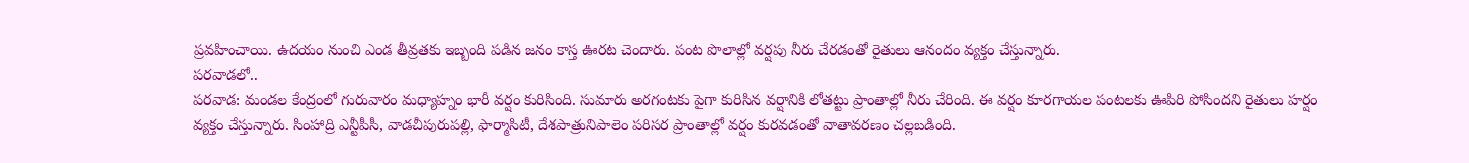ప్రవహించాయి. ఉదయం నుంచి ఎండ తీవ్రతకు ఇబ్బంది పడిన జనం కాస్త ఊరట చెందారు. పంట పొలాల్లో వర్షపు నీరు చేరడంతో రైతులు ఆనందం వ్యక్తం చేస్తున్నారు.
పరవాడలో..
పరవాడ: మండల కేంద్రంలో గురువారం మధ్యాహ్నం భారీ వర్షం కురిసింది. సుమారు అరగంటకు పైగా కురిసిన వర్షానికి లోతట్టు ప్రాంతాల్లో నీరు చేరింది. ఈ వర్షం కూరగాయల పంటలకు ఊపిరి పోసిందని రైతులు హర్షం వ్యక్తం చేస్తున్నారు. సింహాద్రి ఎన్టీపీసీ, వాడచీపురుపల్లి, ఫార్మాసిటీ, దేశపాత్రునిపాలెం పరిసర ప్రాంతాల్లో వర్షం కురవడంతో వాతావరణం చల్లబడింది.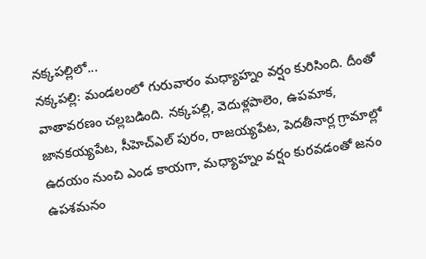నక్కపల్లిలో...
నక్కపల్లి: మండలంలో గురువారం మధ్యాహ్నం వర్షం కురిసింది. దీంతో వాతావరణం చల్లబడింది. నక్కపల్లి, వెదుళ్లపాలెం, ఉపమాక, జానకయ్యపేట, సీహెచ్ఎల్ పురం, రాజయ్యపేట, పెదతీనార్ల గ్రామాల్లో ఉదయం నుంచి ఎండ కాయగా, మధ్యాహ్నం వర్షం కురవడంతో జనం ఉపశమనం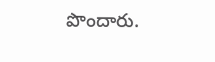పొందారు.